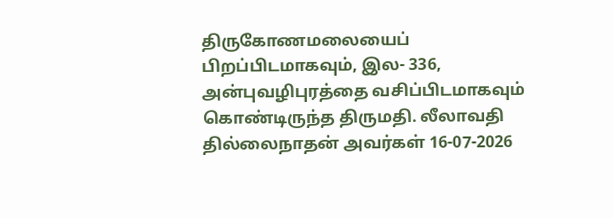திருகோணமலையைப் பிறப்பிடமாகவும், இல- 336, அன்புவழிபுரத்தை வசிப்பிடமாகவும் கொண்டிருந்த திருமதி. லீலாவதி தில்லைநாதன் அவர்கள் 16-07-2026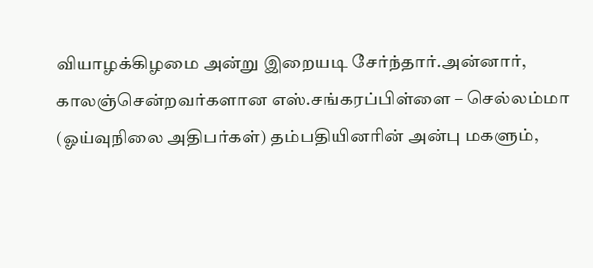வியாழக்கிழமை அன்று இறையடி சேர்ந்தார்.அன்னார், காலஞ்சென்றவர்களான எஸ்.சங்கரப்பிள்ளை – செல்லம்மா (ஓய்வுநிலை அதிபர்கள்) தம்பதியினரின் அன்பு மகளும்,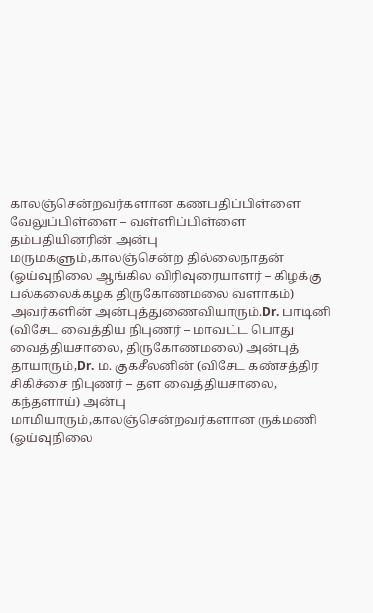காலஞ்சென்றவர்களான கணபதிப்பிள்ளை வேலுப்பிள்ளை – வள்ளிப்பிள்ளை தம்பதியினரின் அன்பு மருமகளும்,காலஞ்சென்ற தில்லைநாதன் (ஓய்வுநிலை ஆங்கில விரிவுரையாளர் – கிழக்கு பல்கலைக்கழக திருகோணமலை வளாகம்) அவர்களின் அன்புத்துணைவியாரும்.Dr. பாடினி (விசேட வைத்திய நிபுணர் – மாவட்ட பொது வைத்தியசாலை, திருகோணமலை) அன்புத் தாயாரும்,Dr. ம. குகசீலனின் (விசேட கண்சத்திர சிகிச்சை நிபுணர் – தள வைத்தியசாலை, கந்தளாய்) அன்பு மாமியாரும்,காலஞ்சென்றவர்களான ருக்மணி (ஓய்வுநிலை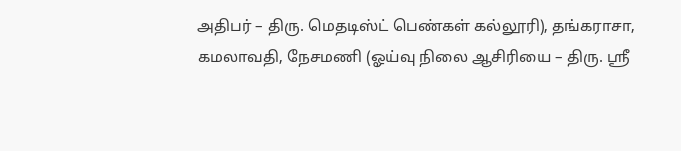அதிபர் – திரு. மெதடிஸ்ட் பெண்கள் கல்லூரி), தங்கராசா, கமலாவதி, நேசமணி (ஓய்வு நிலை ஆசிரியை – திரு. ஸ்ரீ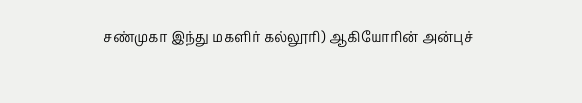சண்முகா இந்து மகளிர் கல்லூரி) ஆகியோரின் அன்புச்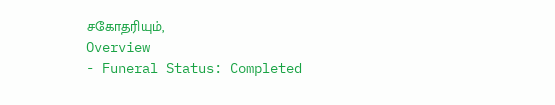சகோதரியும்,
Overview
- Funeral Status: Completed